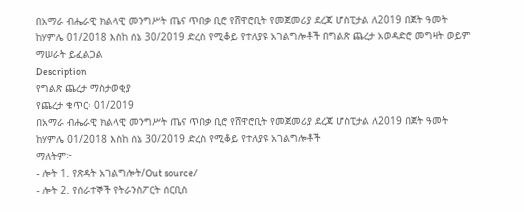በአማራ ብሔራዊ ክልላዊ መንግሥት ጤና ጥበቃ ቢሮ የሸዋሮቢት የመጀመሪያ ደረጃ ሆስፒታል ለ2019 በጀት ዓመት ከሃምሌ 01/2018 እስከ ሰኔ 30/2019 ድረስ የሚቆይ የተለያዩ አገልግሎቶች በግልጽ ጨረታ አወዳድሮ መግዛት ወይም ማሠራት ይፈልጋል
Description
የግልጽ ጨረታ ማስታወቂያ
የጨረታ ቁጥር፡ 01/2019
በአማራ ብሔራዊ ክልላዊ መንግሥት ጤና ጥበቃ ቢሮ የሸዋሮቢት የመጀመሪያ ደረጃ ሆስፒታል ለ2019 በጀት ዓመት ከሃምሌ 01/2018 እስከ ሰኔ 30/2019 ድረስ የሚቆይ የተለያዩ አገልግሎቶች
ማለትም፦
- ሎት 1. የጽዳት አገልግሎት/Out source/
- ሎት 2. የሰራተኞች የትራንስፖርት ሰርቢስ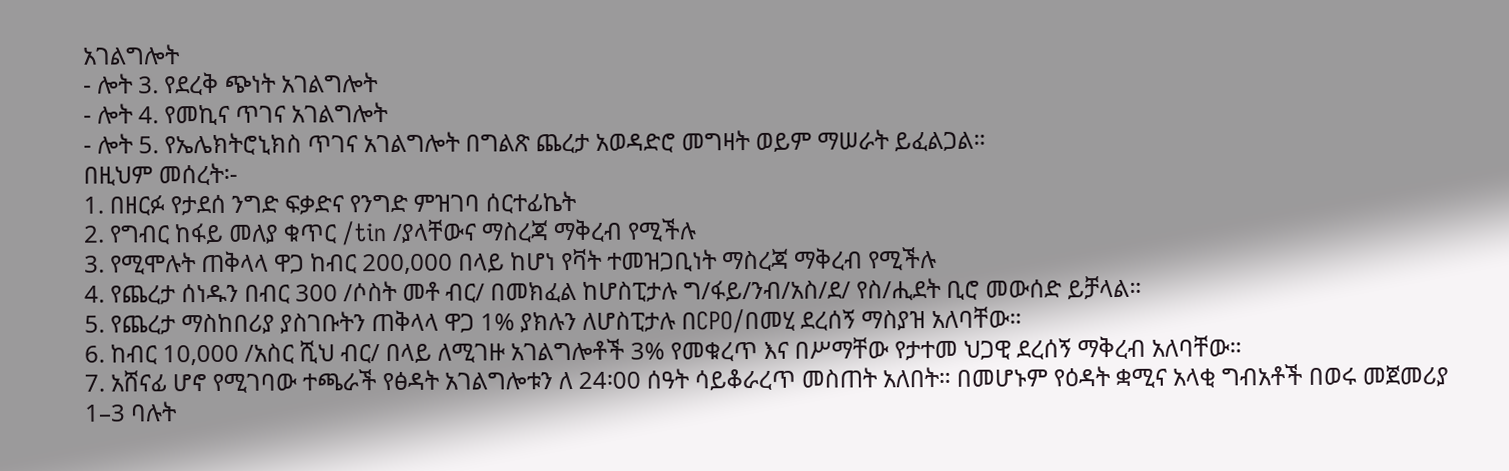አገልግሎት
- ሎት 3. የደረቅ ጭነት አገልግሎት
- ሎት 4. የመኪና ጥገና አገልግሎት
- ሎት 5. የኤሌክትሮኒክስ ጥገና አገልግሎት በግልጽ ጨረታ አወዳድሮ መግዛት ወይም ማሠራት ይፈልጋል።
በዚህም መሰረት፡-
1. በዘርፉ የታደሰ ንግድ ፍቃድና የንግድ ምዝገባ ሰርተፊኬት
2. የግብር ከፋይ መለያ ቁጥር /tin /ያላቸውና ማስረጃ ማቅረብ የሚችሉ
3. የሚሞሉት ጠቅላላ ዋጋ ከብር 200,000 በላይ ከሆነ የቫት ተመዝጋቢነት ማስረጃ ማቅረብ የሚችሉ
4. የጨረታ ሰነዱን በብር 300 /ሶስት መቶ ብር/ በመክፈል ከሆስፒታሉ ግ/ፋይ/ንብ/አስ/ደ/ የስ/ሒደት ቢሮ መውሰድ ይቻላል።
5. የጨረታ ማስከበሪያ ያስገቡትን ጠቅላላ ዋጋ 1% ያክሉን ለሆስፒታሉ በCPO/በመሂ ደረሰኝ ማስያዝ አለባቸው።
6. ከብር 10,000 /አስር ሺህ ብር/ በላይ ለሚገዙ አገልግሎቶች 3% የመቁረጥ እና በሥማቸው የታተመ ህጋዊ ደረሰኝ ማቅረብ አለባቸው።
7. አሸናፊ ሆኖ የሚገባው ተጫራች የፅዳት አገልግሎቱን ለ 24፡00 ሰዓት ሳይቆራረጥ መስጠት አለበት። በመሆኑም የዕዳት ቋሚና አላቂ ግብአቶች በወሩ መጀመሪያ 1–3 ባሉት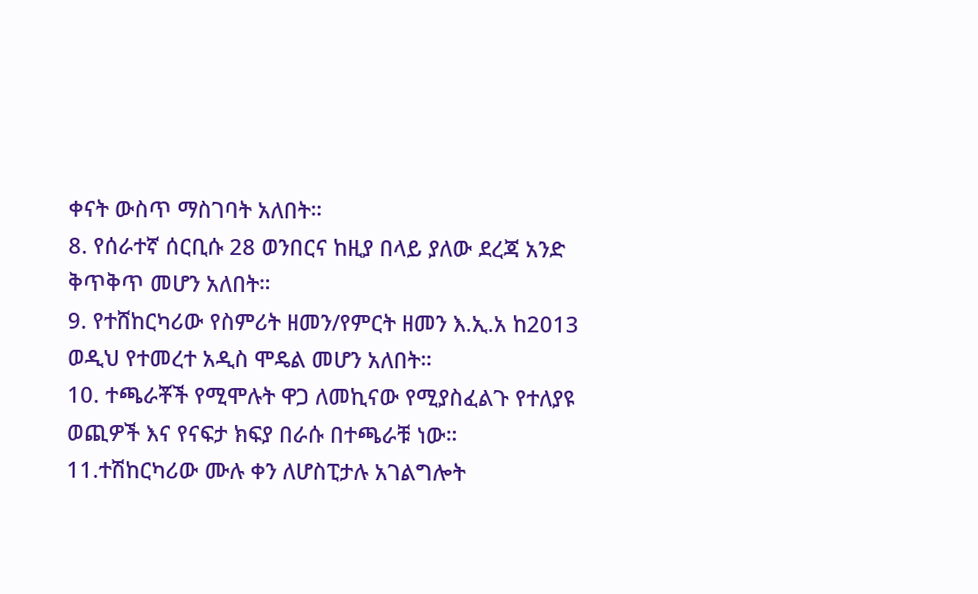ቀናት ውስጥ ማስገባት አለበት።
8. የሰራተኛ ሰርቢሱ 28 ወንበርና ከዚያ በላይ ያለው ደረጃ አንድ ቅጥቅጥ መሆን አለበት።
9. የተሸከርካሪው የስምሪት ዘመን/የምርት ዘመን እ.ኢ.አ ከ2013 ወዲህ የተመረተ አዲስ ሞዴል መሆን አለበት።
10. ተጫራቾች የሚሞሉት ዋጋ ለመኪናው የሚያስፈልጉ የተለያዩ ወጪዎች እና የናፍታ ክፍያ በራሱ በተጫራቹ ነው።
11.ተሽከርካሪው ሙሉ ቀን ለሆስፒታሉ አገልግሎት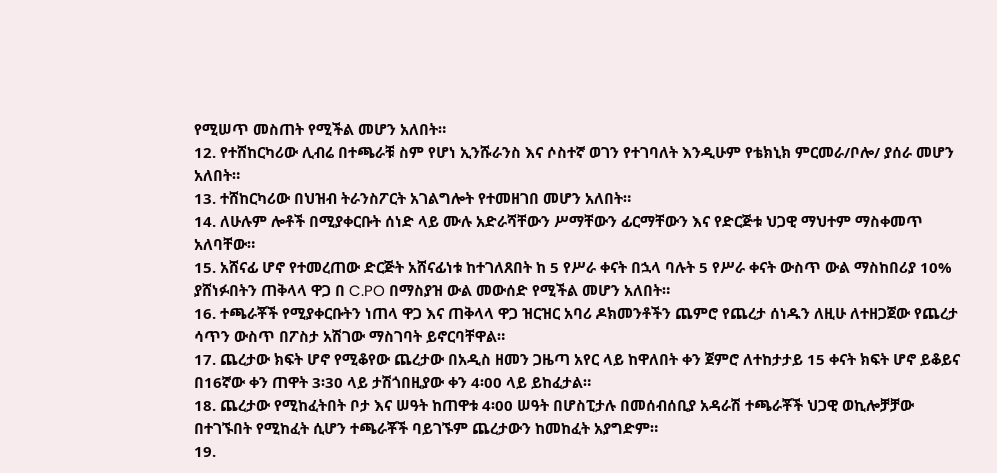የሚሠጥ መስጠት የሚችል መሆን አለበት።
12. የተሸከርካሪው ሊብሬ በተጫራቹ ስም የሆነ ኢንሹራንስ እና ሶስተኛ ወገን የተገባለት እንዲሁም የቴክኒክ ምርመራ/ቦሎ/ ያሰራ መሆን አለበት።
13. ተሸከርካሪው በህዝብ ትራንስፖርት አገልግሎት የተመዘገበ መሆን አለበት።
14. ለሁሉም ሎቶች በሚያቀርቡት ሰነድ ላይ ሙሉ አድራሻቸውን ሥማቸውን ፊርማቸውን እና የድርጅቱ ህጋዊ ማህተም ማስቀመጥ አለባቸው።
15. አሸናፊ ሆኖ የተመረጠው ድርጅት አሸናፊነቱ ከተገለጸበት ከ 5 የሥራ ቀናት በኋላ ባሉት 5 የሥራ ቀናት ውስጥ ውል ማስከበሪያ 10% ያሸነፉበትን ጠቅላላ ዋጋ በ C.PO በማስያዝ ውል መውሰድ የሚችል መሆን አለበት።
16. ተጫራቾች የሚያቀርቡትን ነጠላ ዋጋ እና ጠቅላላ ዋጋ ዝርዝር አባሪ ዶክመንቶችን ጨምሮ የጨረታ ሰነዱን ለዚሁ ለተዘጋጀው የጨረታ ሳጥን ውስጥ በፖስታ አሽገው ማስገባት ይኖርባቸዋል።
17. ጨረታው ክፍት ሆኖ የሚቆየው ጨረታው በአዲስ ዘመን ጋዜጣ አየር ላይ ከዋለበት ቀን ጀምሮ ለተከታታይ 15 ቀናት ክፍት ሆኖ ይቆይና በ16ኛው ቀን ጠዋት 3፡30 ላይ ታሽጎበዚያው ቀን 4፡00 ላይ ይከፈታል።
18. ጨረታው የሚከፈትበት ቦታ እና ሠዓት ከጠዋቱ 4፡00 ሠዓት በሆስፒታሉ በመሰብሰቢያ አዳራሽ ተጫራቾች ህጋዊ ወኪሎቻቻው በተገኙበት የሚከፈት ሲሆን ተጫራቾች ባይገኙም ጨረታውን ከመከፈት አያግድም።
19.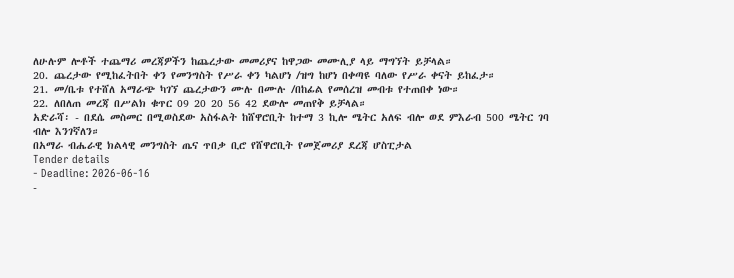ለሁሉም ሎቶች ተጨማሪ መረጃዎችን ከጨረታው መመሪያና ከዋጋው መሙሊያ ላይ ማግኘት ይቻላል።
20. ጨረታው የሚከፈትበት ቀን የመንግስት የሥራ ቀን ካልሆነ /ዝግ ከሆነ በቀጣዩ ባለው የሥራ ቀናት ይከፈታ።
21. መ/ቤቱ የተሸለ አማራጭ ካገኘ ጨረታውን ሙሉ በሙሉ /በከፊል የመሰረዝ መብቱ የተጠበቀ ነው።
22. ለበለጠ መረጃ በሥልክ ቁጥር 09 20 20 56 42 ደውሎ መጠየቅ ይቻላል።
አድራሻ፡ - በደሴ መስመር በሚወስደው አስፋልት ከሸዋሮቢት ከተማ 3 ኪሎ ሜትር አለፍ ብሎ ወደ ምእራብ 500 ሜትር ገባ ብሎ እንገኛለን።
በአማራ ብሔራዊ ክልላዊ መንግስት ጤና ጥበቃ ቢሮ የሸዋሮቢት የመጀመሪያ ደረጃ ሆስፒታል
Tender details
- Deadline: 2026-06-16
-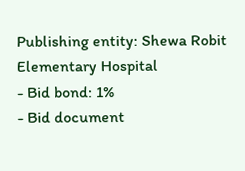Publishing entity: Shewa Robit Elementary Hospital
- Bid bond: 1%
- Bid document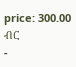price: 300.00 ብር
-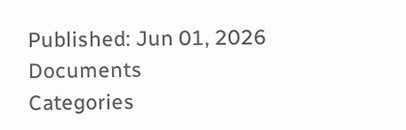Published: Jun 01, 2026
Documents
Categories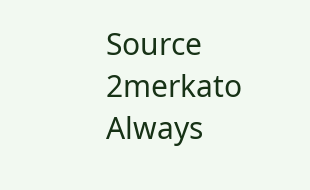Source
2merkato
Always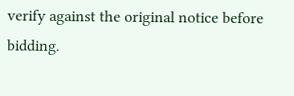verify against the original notice before bidding.